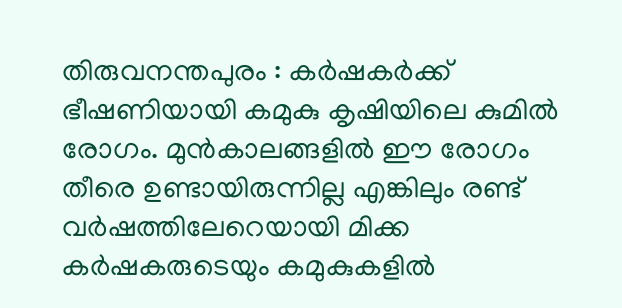തിരുവനന്തപുരം : കർഷകർക്ക് ഭീഷണിയായി കമുകു കൃഷിയിലെ കുമിൽ രോഗം. മുൻകാലങ്ങളിൽ ഈ രോഗം തീരെ ഉണ്ടായിരുന്നില്ല എങ്കിലും രണ്ട് വർഷത്തിലേറെയായി മിക്ക കർഷകരുടെയും കമുകുകളിൽ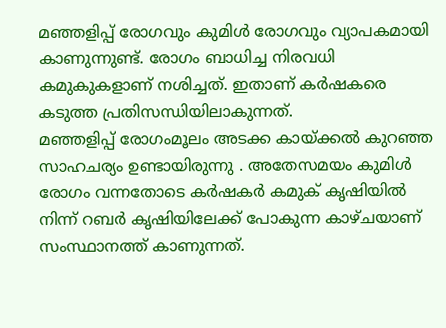മഞ്ഞളിപ്പ് രോഗവും കുമിൾ രോഗവും വ്യാപകമായി കാണുന്നുണ്ട്. രോഗം ബാധിച്ച നിരവധി കമുകുകളാണ് നശിച്ചത്. ഇതാണ് കർഷകരെ കടുത്ത പ്രതിസന്ധിയിലാകുന്നത്.
മഞ്ഞളിപ്പ് രോഗംമൂലം അടക്ക കായ്ക്കൽ കുറഞ്ഞ സാഹചര്യം ഉണ്ടായിരുന്നു . അതേസമയം കുമിൾ രോഗം വന്നതോടെ കർഷകർ കമുക് കൃഷിയിൽ നിന്ന് റബർ കൃഷിയിലേക്ക് പോകുന്ന കാഴ്ചയാണ് സംസ്ഥാനത്ത് കാണുന്നത്.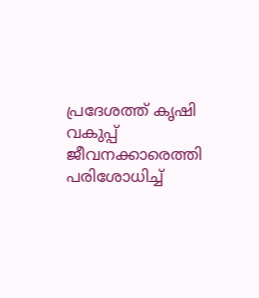പ്രദേശത്ത് കൃഷി വകുപ്പ് ജീവനക്കാരെത്തി പരിശോധിച്ച്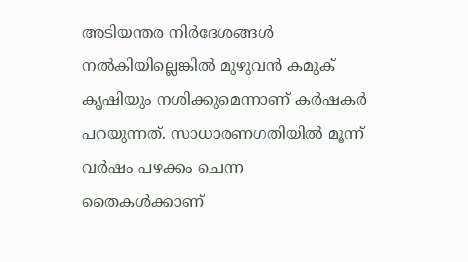അടിയന്തര നിർദേശങ്ങൾ നൽകിയില്ലെങ്കിൽ മുഴുവൻ കമുക് കൃഷിയും നശിക്കുമെന്നാണ് കർഷകർ പറയുന്നത്. സാധാരണഗതിയിൽ മൂന്ന് വർഷം പഴക്കം ചെന്ന തൈകൾക്കാണ്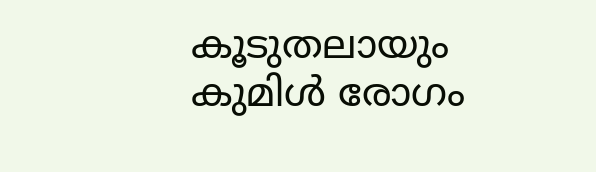കൂടുതലായും കുമിൾ രോഗം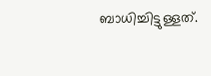ബാധിച്ചിട്ടുള്ളത്.